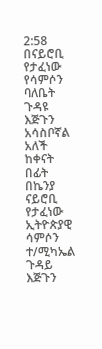2:58
በናይሮቢ የታፈነው የሳምሶን ባለቤት ጉዳዩ እጅጉን አሳስቦኛል አለች ከቀናት በፊት በኬንያ ናይሮቢ የታፈነው ኢትዮጵያዊ ሳምሶን ተ/ሚካኤል ጉዳይ እጅጉን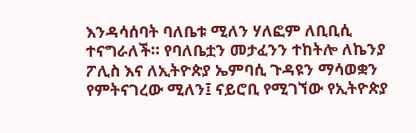እንዳሳሰባት ባለቤቱ ሚለን ሃለፎም ለቢቢሲ ተናግራለች። የባለቤቷን መታፈንን ተከትሎ ለኬንያ ፖሊስ እና ለኢትዮጵያ ኤምባሲ ጉዳዩን ማሳወቋን የምትናገረው ሚለን፤ ናይሮቢ የሚገኘው የኢትዮጵያ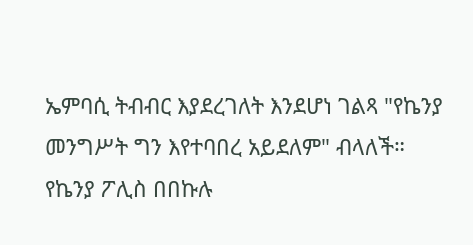ኤምባሲ ትብብር እያደረገለት እንደሆነ ገልጻ "የኬንያ መንግሥት ግን እየተባበረ አይደለም" ብላለች። የኬንያ ፖሊስ በበኩሉ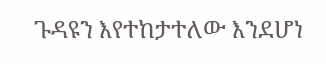ጉዳዩን እየተከታተለው እንደሆነ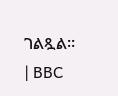ገልጿል። | BBC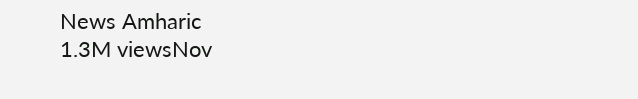News Amharic
1.3M viewsNov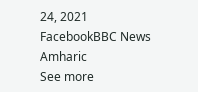24, 2021
FacebookBBC News Amharic
See more